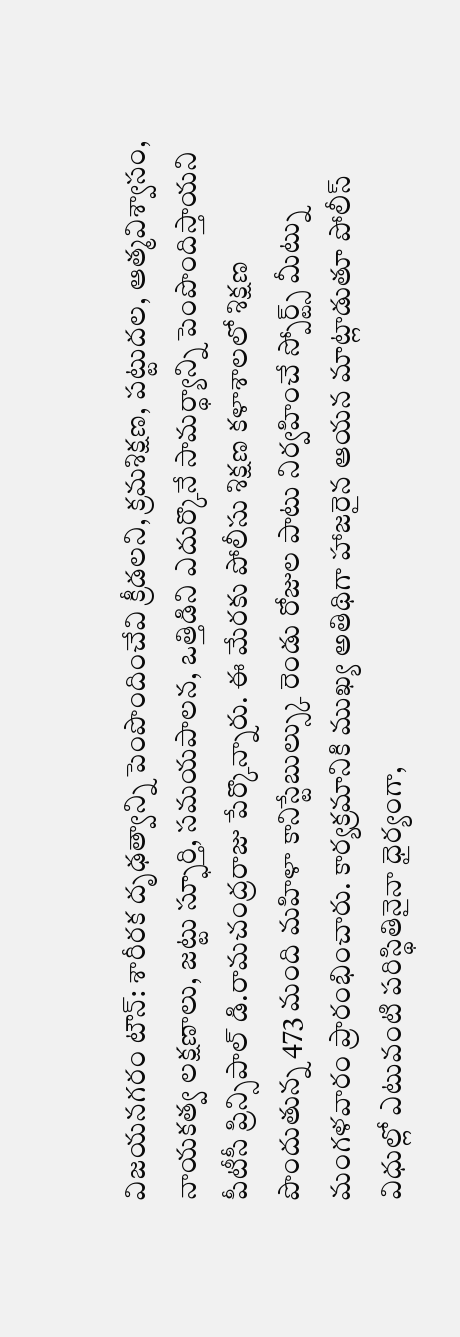విజయనగరం టౌన్: శారీరక దృఢత్వాన్ని పెంపొందించేవి క్రీడలని, క్రమశిక్షణ, పట్టుదల, ఆత్మవిశ్వాసం, నాయకత్వ లక్షణాలు, జట్టు స్ఫూర్తి, సమయపాలన, ఒత్తిడిని ఎదుర్కొనే సామర్థ్యాన్ని పెంపొందిస్తాయని పీటీసీ ప్రిన్సిపాల్ డి.రామచంద్రరాజు పేర్కొన్నారు. ఈ మేరకు పోలీసు శిక్షణ కళాశాలలో శిక్షణ పొందుతున్న 473 మంది మహిళా కానిస్టేబుల్స్కు రెండు రోజుల పాటు నిర్వహించే స్పోర్ట్స్ మీట్ను మంగళవారం ప్రారంభించారు. కార్యక్రమానికి ముఖ్య అతిథిగా హాజరైన ఆయన మాట్లాడుతూ పోలీస్ విధుల్లో ఎటువంటి పరిస్థితినైనా ధైర్యంగా,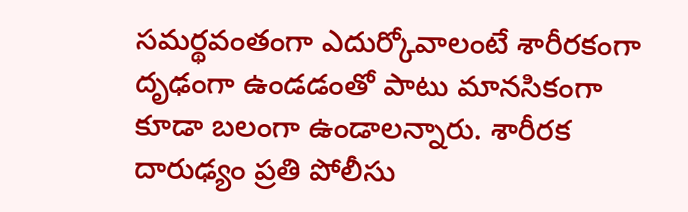సమర్థవంతంగా ఎదుర్కోవాలంటే శారీరకంగా దృఢంగా ఉండడంతో పాటు మానసికంగా కూడా బలంగా ఉండాలన్నారు. శారీరక దారుఢ్యం ప్రతి పోలీసు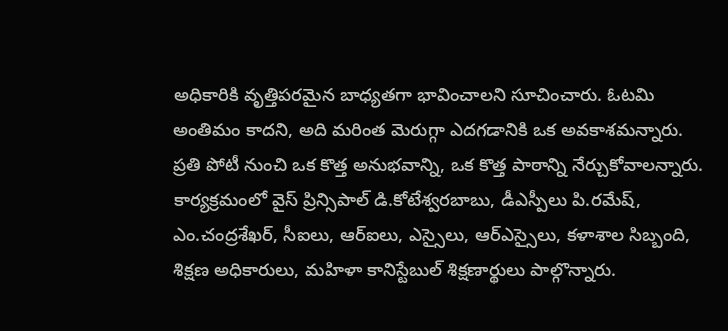అధికారికి వృత్తిపరమైన బాధ్యతగా భావించాలని సూచించారు. ఓటమి అంతిమం కాదని, అది మరింత మెరుగ్గా ఎదగడానికి ఒక అవకాశమన్నారు. ప్రతి పోటీ నుంచి ఒక కొత్త అనుభవాన్ని, ఒక కొత్త పాఠాన్ని నేర్చుకోవాలన్నారు. కార్యక్రమంలో వైస్ ప్రిన్సిపాల్ డి.కోటేశ్వరబాబు, డీఎస్పీలు పి.రమేష్, ఎం.చంద్రశేఖర్, సీఐలు, ఆర్ఐలు, ఎస్సైలు, ఆర్ఎస్సైలు, కళాశాల సిబ్బంది, శిక్షణ అధికారులు, మహిళా కానిస్టేబుల్ శిక్షణార్థులు పాల్గొన్నారు.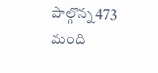పాల్గొన్న 473 మంది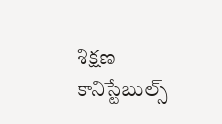శిక్షణ కానిస్టేబుల్స్